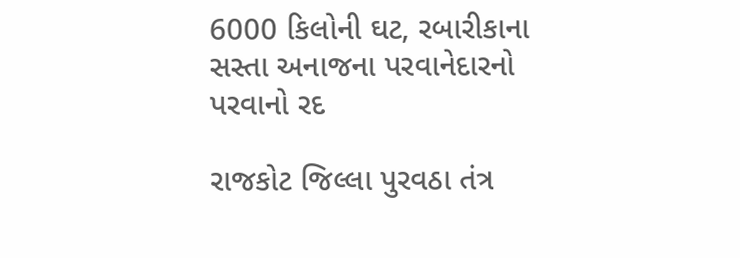6000 કિલોની ઘટ, રબારીકાના સસ્તા અનાજના પરવાનેદારનો પરવાનો રદ

રાજકોટ જિલ્લા પુરવઠા તંત્ર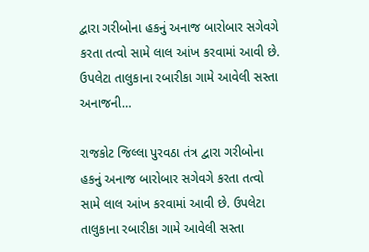દ્વારા ગરીબોના હકનું અનાજ બારોબાર સગેવગે કરતા તત્વો સામે લાલ આંખ કરવામાં આવી છે. ઉપલેટા તાલુકાના રબારીકા ગામે આવેલી સસ્તા અનાજની…

રાજકોટ જિલ્લા પુરવઠા તંત્ર દ્વારા ગરીબોના હકનું અનાજ બારોબાર સગેવગે કરતા તત્વો સામે લાલ આંખ કરવામાં આવી છે. ઉપલેટા તાલુકાના રબારીકા ગામે આવેલી સસ્તા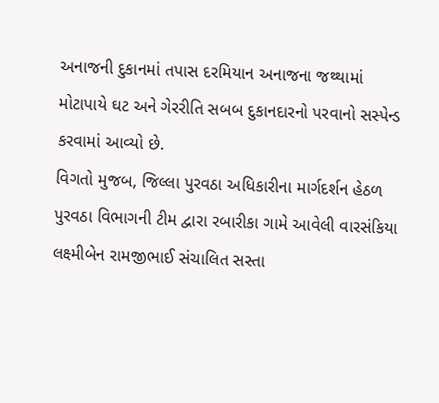અનાજની દુકાનમાં તપાસ દરમિયાન અનાજના જથ્થામાં મોટાપાયે ઘટ અને ગેરરીતિ સબબ દુકાનદારનો પરવાનો સસ્પેન્ડ કરવામાં આવ્યો છે.
વિગતો મુજબ, જિલ્લા પુરવઠા અધિકારીના માર્ગદર્શન હેઠળ પુરવઠા વિભાગની ટીમ દ્વારા રબારીકા ગામે આવેલી વારસંકિયા લક્ષ્મીબેન રામજીભાઈ સંચાલિત સસ્તા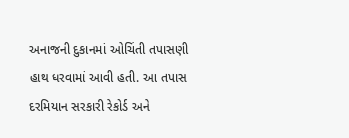અનાજની દુકાનમાં ઓચિંતી તપાસણી હાથ ધરવામાં આવી હતી. આ તપાસ દરમિયાન સરકારી રેકોર્ડ અને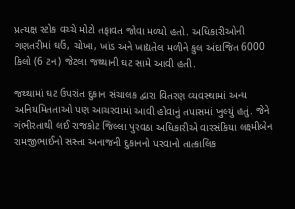પ્રત્યક્ષ સ્ટોક વચ્ચે મોટો તફાવત જોવા મળ્યો હતો. અધિકારીઓની ગણતરીમાં ઘઉં, ચોખા, ખાંડ અને ખાદ્યતેલ મળીને કુલ અંદાજિત 6000 કિલો (6 ટન) જેટલા જથ્થાની ઘટ સામે આવી હતી.

જથ્થામાં ઘટ ઉપરાંત દુકાન સંચાલક દ્વારા વિતરણ વ્યવસ્થામાં અન્ય અનિયમિતતાઓ પણ આચરવામાં આવી હોવાનું તપાસમાં ખુલ્યું હતું. જેને ગંભીરતાથી લઈ રાજકોટ જિલ્લા પુરવઠા અધિકારીએ વારસંકિયા લક્ષ્મીબેન રામજીભાઈનો સસ્તા અનાજની દુકાનનો પરવાનો તાત્કાલિક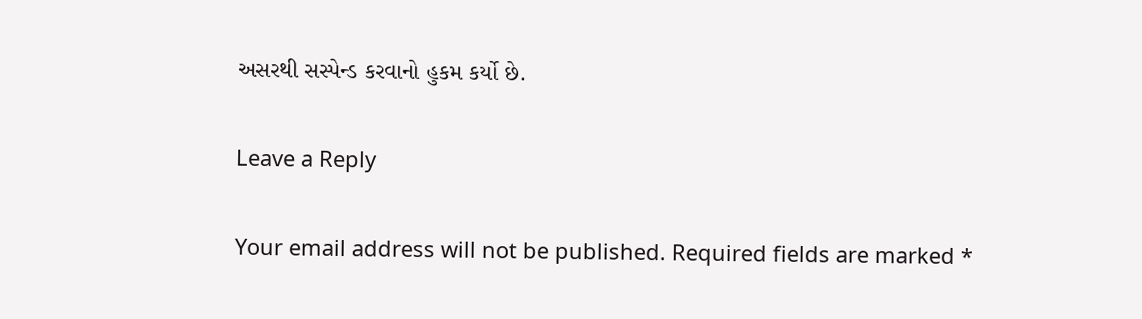અસરથી સસ્પેન્ડ કરવાનો હુકમ કર્યો છે.

Leave a Reply

Your email address will not be published. Required fields are marked *